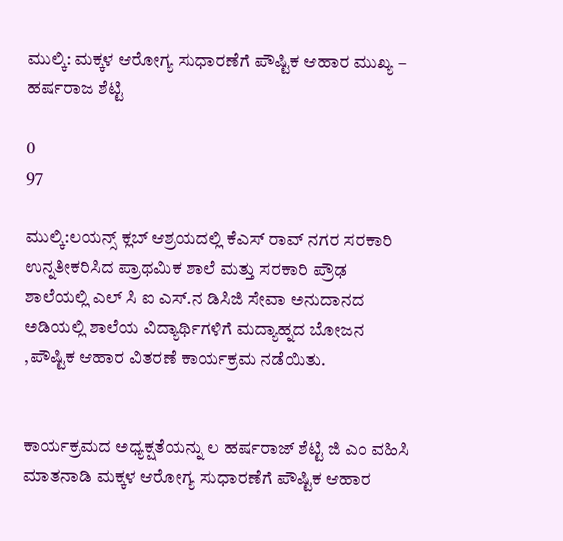ಮುಲ್ಕಿ: ಮಕ್ಕಳ ಆರೋಗ್ಯ ಸುಧಾರಣೆಗೆ ಪೌಷ್ಟಿಕ ಆಹಾರ ಮುಖ್ಯ – ಹರ್ಷರಾಜ ಶೆಟ್ಟಿ

0
97

ಮುಲ್ಕಿ:ಲಯನ್ಸ್ ಕ್ಲಬ್ ಆಶ್ರಯದಲ್ಲಿ ಕೆಎಸ್ ರಾವ್ ನಗರ ಸರಕಾರಿ ಉನ್ನತೀಕರಿಸಿದ ಪ್ರಾಥಮಿಕ ಶಾಲೆ ಮತ್ತು ಸರಕಾರಿ ಪ್ರೌಢ ಶಾಲೆಯಲ್ಲಿ ಎಲ್ ಸಿ ಐ ಎಸ್.ನ ಡಿಸಿಜಿ ಸೇವಾ ಅನುದಾನದ ಅಡಿಯಲ್ಲಿ ಶಾಲೆಯ ವಿದ್ಯಾರ್ಥಿಗಳಿಗೆ ಮದ್ಯಾಹ್ನದ ಬೋಜನ ,ಪೌಷ್ಟಿಕ ಆಹಾರ ವಿತರಣೆ ಕಾರ್ಯಕ್ರಮ ನಡೆಯಿತು.


ಕಾರ್ಯಕ್ರಮದ ಅಧ್ಯಕ್ಷತೆಯನ್ನು ಲ ಹರ್ಷರಾಜ್ ಶೆಟ್ಟಿ ಜಿ ಎಂ ವಹಿಸಿ ಮಾತನಾಡಿ ಮಕ್ಕಳ ಆರೋಗ್ಯ ಸುಧಾರಣೆಗೆ ಪೌಷ್ಟಿಕ ಆಹಾರ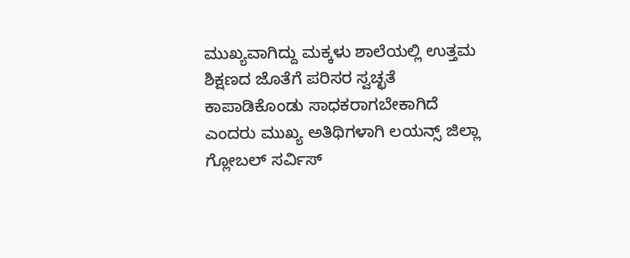ಮುಖ್ಯವಾಗಿದ್ದು ಮಕ್ಕಳು ಶಾಲೆಯಲ್ಲಿ ಉತ್ತಮ ಶಿಕ್ಷಣದ ಜೊತೆಗೆ ಪರಿಸರ ಸ್ವಚ್ಛತೆ ಕಾಪಾಡಿಕೊಂಡು ಸಾಧಕರಾಗಬೇಕಾಗಿದೆ ಎಂದರು ಮುಖ್ಯ ಅತಿಥಿಗಳಾಗಿ ಲಯನ್ಸ್ ಜಿಲ್ಲಾ ಗ್ಲೋಬಲ್ ಸರ್ವಿಸ್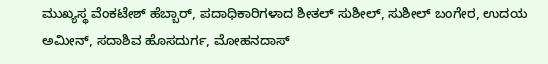ಮುಖ್ಯಸ್ಥ ವೆಂಕಟೇಶ್ ಹೆಬ್ಬಾರ್, ಪದಾಧಿಕಾರಿಗಳಾದ ಶೀತಲ್ ಸುಶೀಲ್, ಸುಶೀಲ್ ಬಂಗೇರ, ಉದಯ ಅಮೀನ್, ಸದಾಶಿವ ಹೊಸದುರ್ಗ, ಮೋಹನದಾಸ್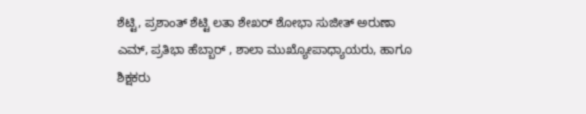ಶೆಟ್ಟಿ, ಪ್ರಶಾಂತ್ ಶೆಟ್ಟಿ ಲತಾ ಶೇಖರ್ ಶೋಭಾ ಸುಜೀತ್ ಅರುಣಾ ಎಮ್, ಪ್ರತಿಭಾ ಹೆಬ್ಬಾರ್ , ಶಾಲಾ ಮುಖ್ಯೋಪಾಧ್ಯಾಯರು, ಹಾಗೂ ಶಿಕ್ಷಕರು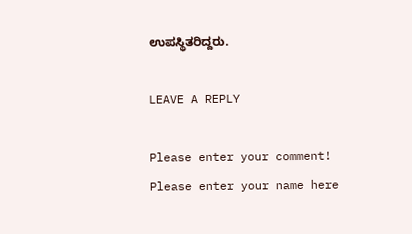ಉಪಸ್ಥಿತರಿದ್ದರು.

LEAVE A REPLY

Please enter your comment!
Please enter your name here